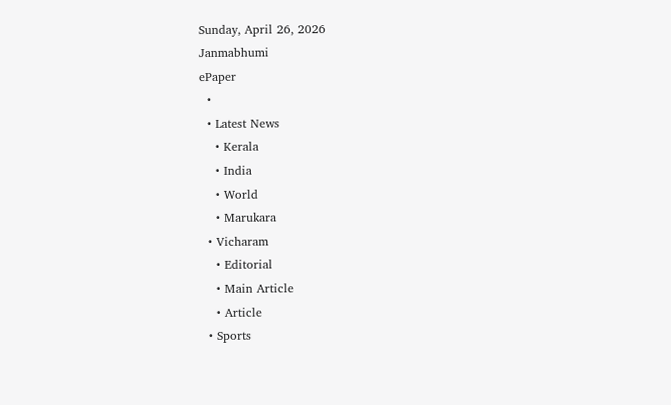Sunday, April 26, 2026
Janmabhumi
ePaper
  •
  • Latest News
    • Kerala
    • India
    • World
    • Marukara
  • Vicharam
    • Editorial
    • Main Article
    • Article
  • Sports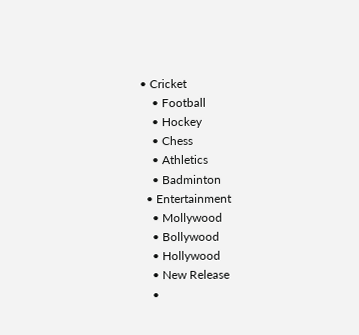• Cricket
    • Football
    • Hockey
    • Chess
    • Athletics
    • Badminton
  • Entertainment
    • Mollywood
    • Bollywood
    • Hollywood
    • New Release
    •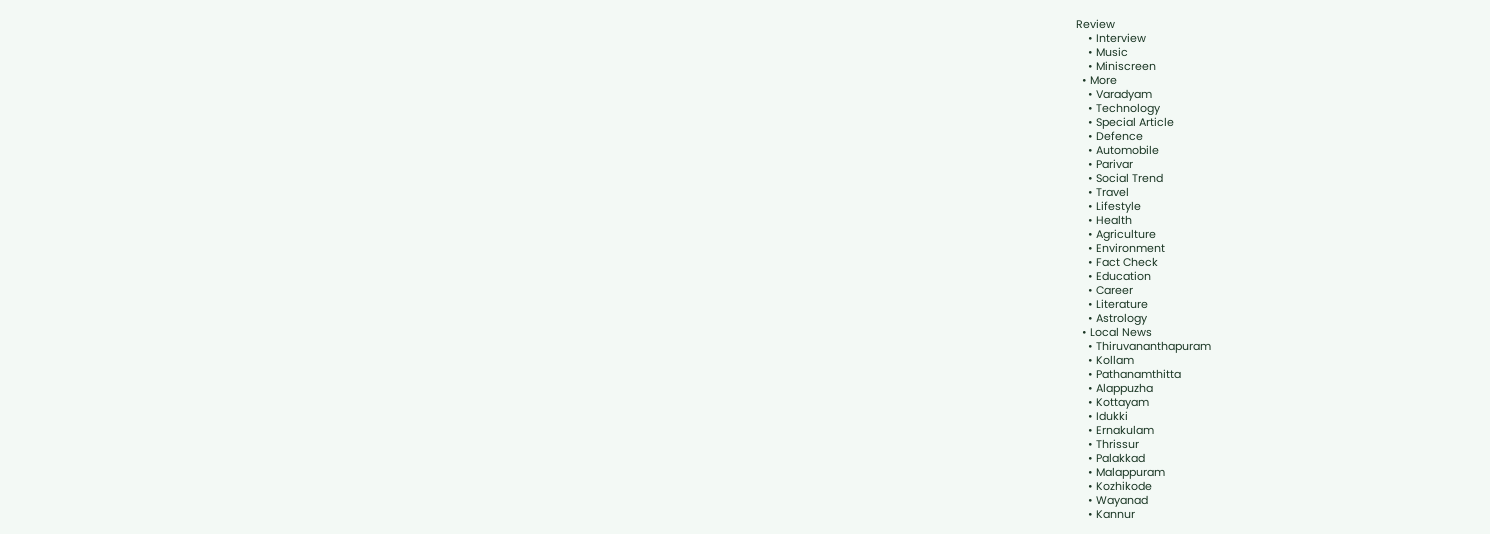Review
    • Interview
    • Music
    • Miniscreen
  • More
    • Varadyam
    • Technology
    • Special Article
    • Defence
    • Automobile
    • Parivar
    • Social Trend
    • Travel
    • Lifestyle
    • Health
    • Agriculture
    • Environment
    • Fact Check
    • Education
    • Career
    • Literature
    • Astrology
  • Local News
    • Thiruvananthapuram
    • Kollam
    • Pathanamthitta
    • Alappuzha
    • Kottayam
    • Idukki
    • Ernakulam
    • Thrissur
    • Palakkad
    • Malappuram
    • Kozhikode
    • Wayanad
    • Kannur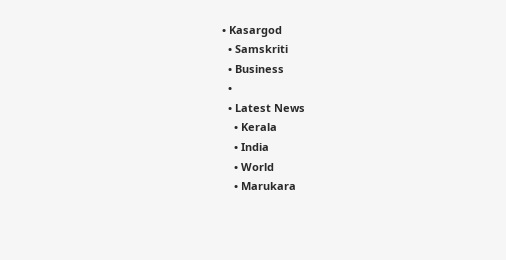• Kasargod
  • Samskriti
  • Business
  •
  • Latest News
    • Kerala
    • India
    • World
    • Marukara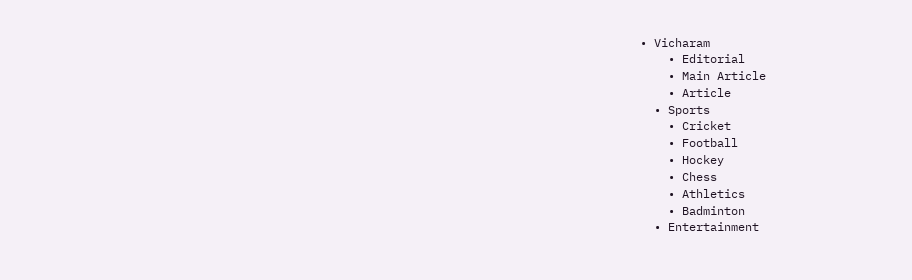• Vicharam
    • Editorial
    • Main Article
    • Article
  • Sports
    • Cricket
    • Football
    • Hockey
    • Chess
    • Athletics
    • Badminton
  • Entertainment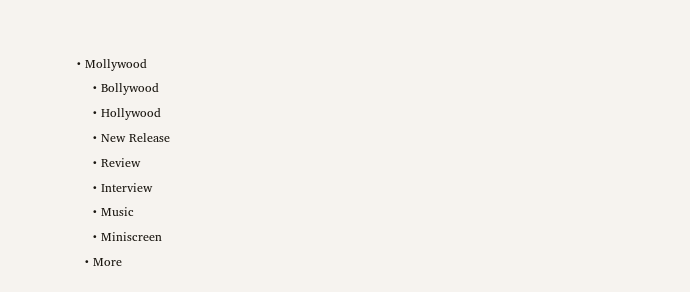• Mollywood
    • Bollywood
    • Hollywood
    • New Release
    • Review
    • Interview
    • Music
    • Miniscreen
  • More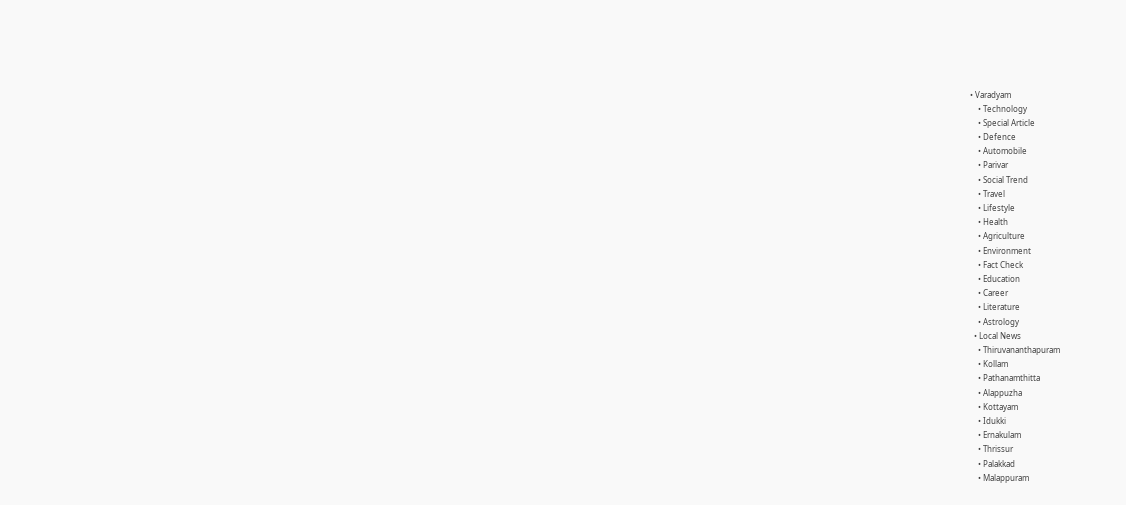• Varadyam
    • Technology
    • Special Article
    • Defence
    • Automobile
    • Parivar
    • Social Trend
    • Travel
    • Lifestyle
    • Health
    • Agriculture
    • Environment
    • Fact Check
    • Education
    • Career
    • Literature
    • Astrology
  • Local News
    • Thiruvananthapuram
    • Kollam
    • Pathanamthitta
    • Alappuzha
    • Kottayam
    • Idukki
    • Ernakulam
    • Thrissur
    • Palakkad
    • Malappuram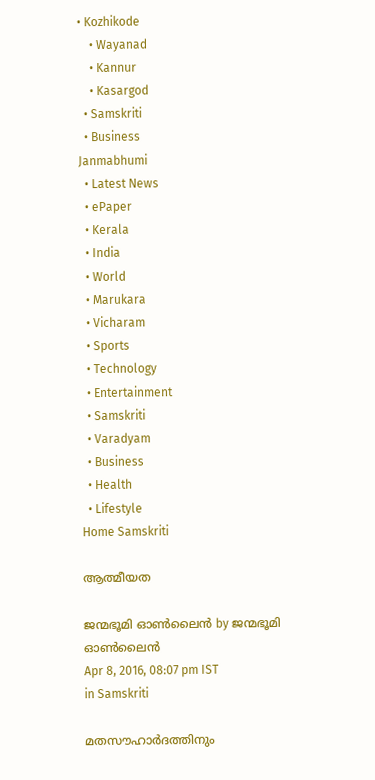• Kozhikode
    • Wayanad
    • Kannur
    • Kasargod
  • Samskriti
  • Business
Janmabhumi
  • Latest News
  • ePaper
  • Kerala
  • India
  • World
  • Marukara
  • Vicharam
  • Sports
  • Technology
  • Entertainment
  • Samskriti
  • Varadyam
  • Business
  • Health
  • Lifestyle
Home Samskriti

ആത്മീയത

ജന്മഭൂമി ഓണ്‍ലൈന്‍ by ജന്മഭൂമി ഓണ്‍ലൈന്‍
Apr 8, 2016, 08:07 pm IST
in Samskriti

മതസൗഹാര്‍ദത്തിനും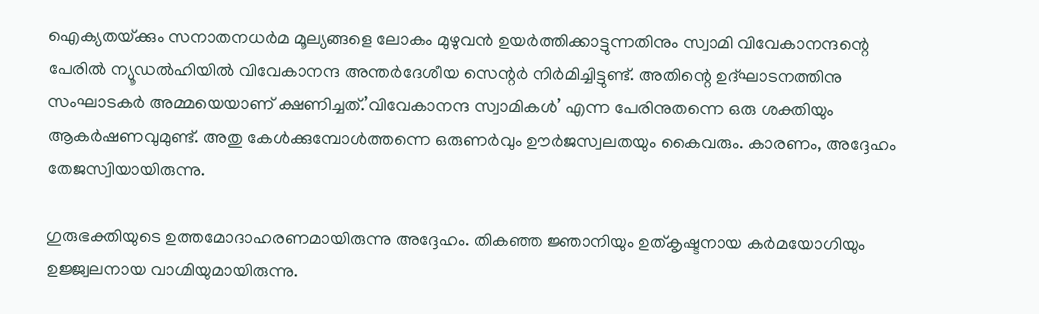ഐക്യതയ്‌ക്കും സനാതനധര്‍മ മൂല്യങ്ങളെ ലോകം മുഴുവന്‍ ഉയര്‍ത്തിക്കാട്ടുന്നതിനും സ്വാമി വിവേകാനന്ദന്റെ പേരില്‍ ന്യൂഡല്‍ഹിയില്‍ വിവേകാനന്ദ അന്തര്‍ദേശീയ സെന്റര്‍ നിര്‍മിച്ചിട്ടുണ്ട്. അതിന്റെ ഉദ്ഘാടനത്തിനു സംഘാടകര്‍ അമ്മയെയാണ് ക്ഷണിച്ചത്.’വിവേകാനന്ദ സ്വാമികള്‍’ എന്ന പേരിനുതന്നെ ഒരു ശക്തിയും ആകര്‍ഷണവുമുണ്ട്. അതു കേള്‍ക്കുമ്പോള്‍ത്തന്നെ ഒരുണര്‍വും ഊര്‍ജസ്വലതയും കൈവരും. കാരണം, അദ്ദേഹം തേജസ്വിയായിരുന്നു.

ഗുരുഭക്തിയുടെ ഉത്തമോദാഹരണമായിരുന്നു അദ്ദേഹം. തികഞ്ഞ ജ്ഞാനിയും ഉത്കൃഷ്ടനായ കര്‍മയോഗിയും ഉജ്ജ്വലനായ വാഗ്മിയുമായിരുന്നു.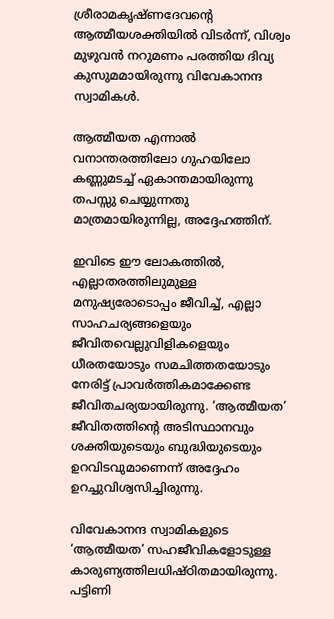ശ്രീരാമകൃഷ്ണദേവന്റെ ആത്മീയശക്തിയില്‍ വിടര്‍ന്ന്, വിശ്വം മുഴുവന്‍ നറുമണം പരത്തിയ ദിവ്യ കുസുമമായിരുന്നു വിവേകാനന്ദ സ്വാമികള്‍.

ആത്മീയത എന്നാല്‍ വനാന്തരത്തിലോ ഗുഹയിലോ കണ്ണുമടച്ച് ഏകാന്തമായിരുന്നു തപസ്സു ചെയ്യുന്നതു മാത്രമായിരുന്നില്ല, അദ്ദേഹത്തിന്.

ഇവിടെ ഈ ലോകത്തില്‍, എല്ലാതരത്തിലുമുള്ള മനുഷ്യരോടൊപ്പം ജീവിച്ച്, എല്ലാ സാഹചര്യങ്ങളെയും ജീവിതവെല്ലുവിളികളെയും ധീരതയോടും സമചിത്തതയോടും നേരിട്ട് പ്രാവര്‍ത്തികമാക്കേണ്ട ജീവിതചര്യയായിരുന്നു. ‘ആത്മീയത’ ജീവിതത്തിന്റെ അടിസ്ഥാനവും ശക്തിയുടെയും ബുദ്ധിയുടെയും ഉറവിടവുമാണെന്ന് അദ്ദേഹം ഉറച്ചുവിശ്വസിച്ചിരുന്നു.

വിവേകാനന്ദ സ്വാമികളുടെ ‘ആത്മീയത’ സഹജീവികളോടുള്ള കാരുണ്യത്തിലധിഷ്ഠിതമായിരുന്നു. പട്ടിണി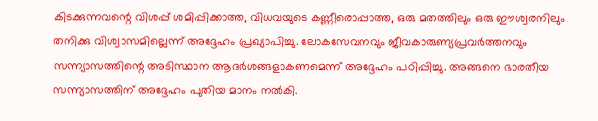കിടക്കുന്നവന്റെ വിശപ്പ് ശമിപ്പിക്കാത്ത, വിധവയുടെ കണ്ണീരൊപ്പാത്ത, ഒരു മതത്തിലും ഒരു ഈശ്വരനിലും തനിക്കു വിശ്വാസമില്ലെന്ന് അദ്ദേഹം പ്രഖ്യാപിച്ചു. ലോകസേവനവും ജീവകാരുണ്യപ്രവര്‍ത്തനവും സന്ന്യാസത്തിന്റെ അടിസ്ഥാന ആദര്‍ശങ്ങളാകണമെന്ന് അദ്ദേഹം പഠിപ്പിച്ചു. അങ്ങനെ ഭാരതീയ സന്ന്യാസത്തിന് അദ്ദേഹം പുതിയ മാനം നല്‍കി.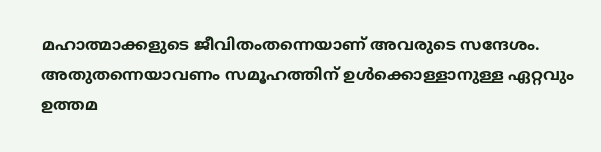മഹാത്മാക്കളുടെ ജീവിതംതന്നെയാണ് അവരുടെ സന്ദേശം. അതുതന്നെയാവണം സമൂഹത്തിന് ഉള്‍ക്കൊള്ളാനുള്ള ഏറ്റവും ഉത്തമ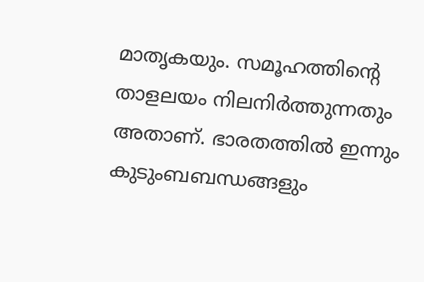മാതൃകയും. സമൂഹത്തിന്റെ താളലയം നിലനിര്‍ത്തുന്നതും അതാണ്. ഭാരതത്തില്‍ ഇന്നും കുടുംബബന്ധങ്ങളും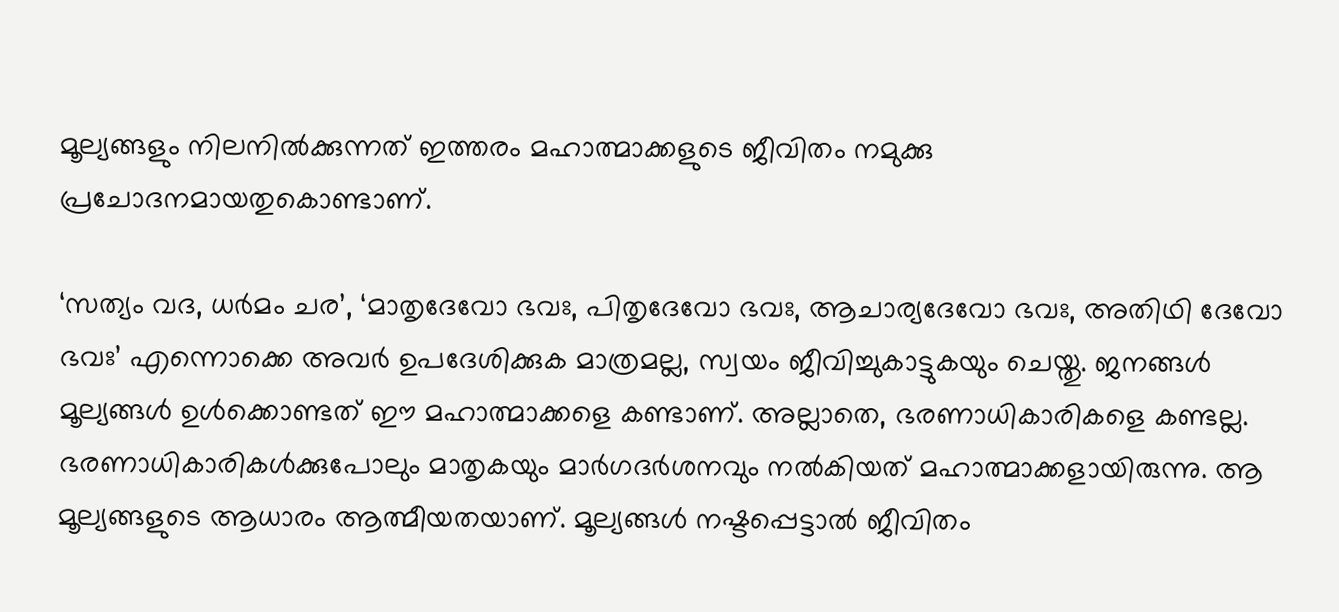മൂല്യങ്ങളും നിലനില്‍ക്കുന്നത് ഇത്തരം മഹാത്മാക്കളുടെ ജീവിതം നമുക്കു പ്രചോദനമായതുകൊണ്ടാണ്.

‘സത്യം വദ, ധര്‍മം ചര’, ‘മാതൃദേവോ ഭവഃ, പിതൃദേവോ ഭവഃ, ആചാര്യദേവോ ഭവഃ, അതിഥി ദേവോ ഭവഃ’ എന്നൊക്കെ അവര്‍ ഉപദേശിക്കുക മാത്രമല്ല, സ്വയം ജീവിച്ചുകാട്ടുകയും ചെയ്തു. ജനങ്ങള്‍ മൂല്യങ്ങള്‍ ഉള്‍ക്കൊണ്ടത് ഈ മഹാത്മാക്കളെ കണ്ടാണ്. അല്ലാതെ, ഭരണാധികാരികളെ കണ്ടല്ല. ഭരണാധികാരികള്‍ക്കുപോലും മാതൃകയും മാര്‍ഗദര്‍ശനവും നല്‍കിയത് മഹാത്മാക്കളായിരുന്നു. ആ മൂല്യങ്ങളുടെ ആധാരം ആത്മീയതയാണ്. മൂല്യങ്ങള്‍ നഷ്ടപ്പെട്ടാല്‍ ജീവിതം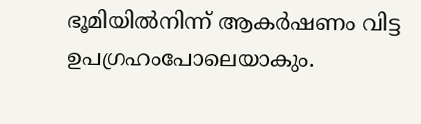ഭൂമിയില്‍നിന്ന് ആകര്‍ഷണം വിട്ട ഉപഗ്രഹംപോലെയാകും.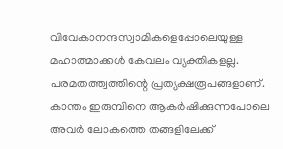വിവേകാനന്ദസ്വാമികളെപ്പോലെയുള്ള മഹാത്മാക്കള്‍ കേവലം വ്യക്തികളല്ല. പരമതത്ത്വത്തിന്റെ പ്രത്യക്ഷരൂപങ്ങളാണ്. കാന്തം ഇരുമ്പിനെ ആകര്‍ഷിക്കുന്നപോലെ അവര്‍ ലോകത്തെ തങ്ങളിലേക്ക്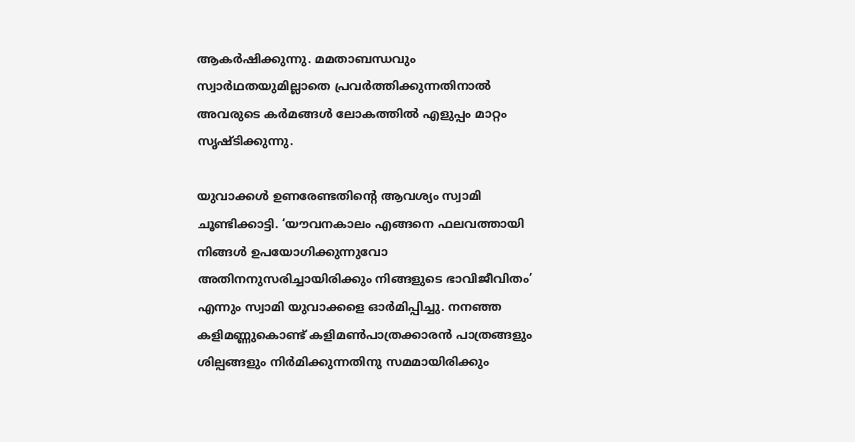ആകര്‍ഷിക്കുന്നു. മമതാബന്ധവും സ്വാര്‍ഥതയുമില്ലാതെ പ്രവര്‍ത്തിക്കുന്നതിനാല്‍ അവരുടെ കര്‍മങ്ങള്‍ ലോകത്തില്‍ എളുപ്പം മാറ്റം സൃഷ്ടിക്കുന്നു.

യുവാക്കള്‍ ഉണരേണ്ടതിന്റെ ആവശ്യം സ്വാമി ചൂണ്ടിക്കാട്ടി. ‘യൗവനകാലം എങ്ങനെ ഫലവത്തായി നിങ്ങള്‍ ഉപയോഗിക്കുന്നുവോ അതിനനുസരിച്ചായിരിക്കും നിങ്ങളുടെ ഭാവിജീവിതം’ എന്നും സ്വാമി യുവാക്കളെ ഓര്‍മിപ്പിച്ചു. നനഞ്ഞ കളിമണ്ണുകൊണ്ട് കളിമണ്‍പാത്രക്കാരന്‍ പാത്രങ്ങളും ശില്പങ്ങളും നിര്‍മിക്കുന്നതിനു സമമായിരിക്കും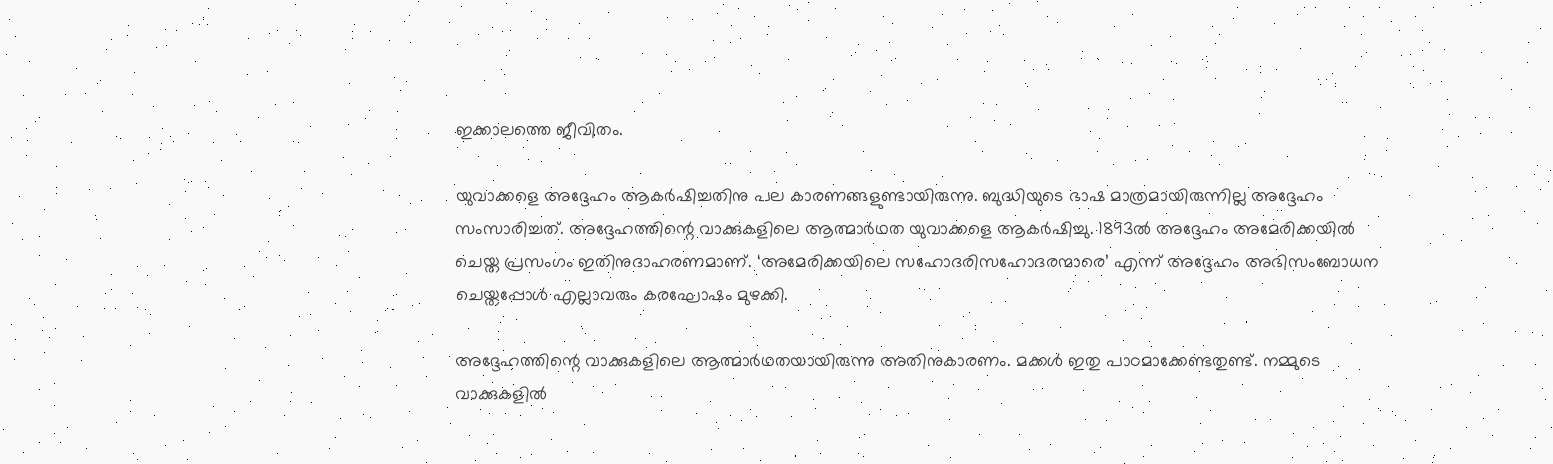ഇക്കാലത്തെ ജീവിതം.

യുവാക്കളെ അദ്ദേഹം ആകര്‍ഷിച്ചതിനു പല കാരണങ്ങളുണ്ടായിരുന്നു. ബുദ്ധിയുടെ ഭാഷ മാത്രമായിരുന്നില്ല അദ്ദേഹം സംസാരിച്ചത്. അദ്ദേഹത്തിന്റെ വാക്കുകളിലെ ആത്മാര്‍ഥത യുവാക്കളെ ആകര്‍ഷിച്ചു. 1893ല്‍ അദ്ദേഹം അമേരിക്കയില്‍ ചെയ്ത പ്രസംഗം ഇതിനുദാഹരണമാണ്. ‘അമേരിക്കയിലെ സഹോദരിസഹോദരന്മാരെ’ എന്ന് അദ്ദേഹം അഭിസംബോധന ചെയ്തപ്പോള്‍ എല്ലാവരും കരഘോഷം മുഴക്കി.

അദ്ദേഹത്തിന്റെ വാക്കുകളിലെ ആത്മാര്‍ഥതയായിരുന്നു അതിനുകാരണം. മക്കള്‍ ഇതു പാഠമാക്കേണ്ടതുണ്ട്. നമ്മുടെ വാക്കുകളില്‍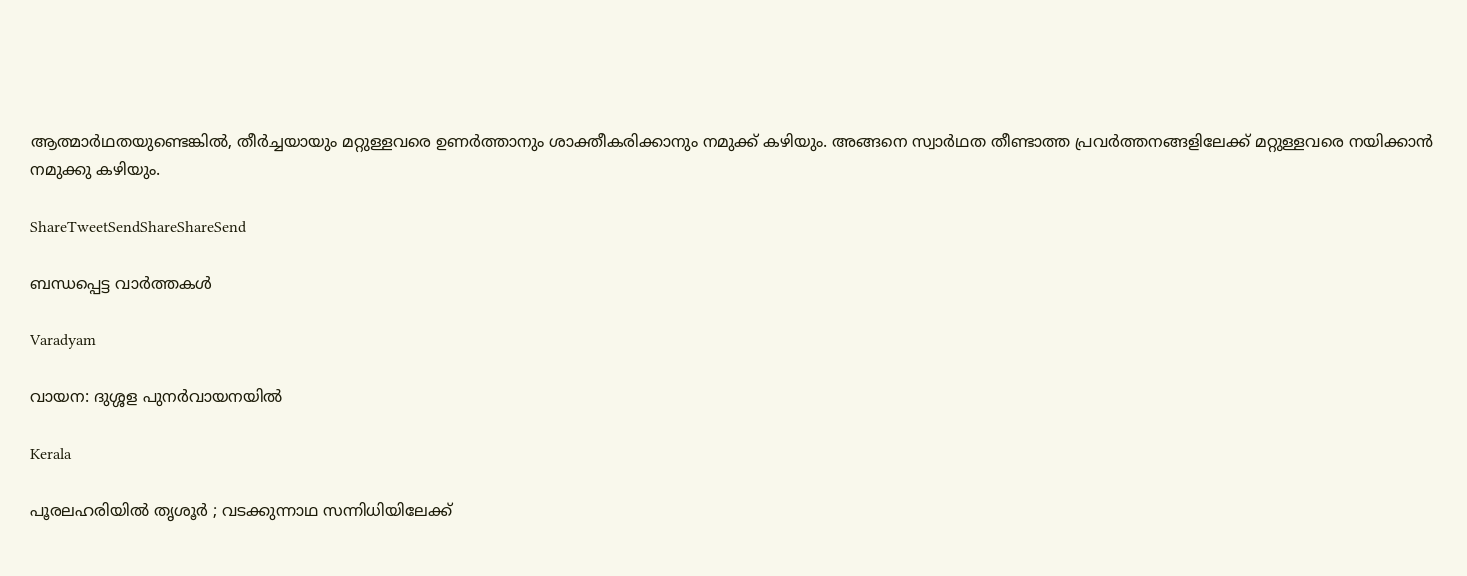ആത്മാര്‍ഥതയുണ്ടെങ്കില്‍, തീര്‍ച്ചയായും മറ്റുള്ളവരെ ഉണര്‍ത്താനും ശാക്തീകരിക്കാനും നമുക്ക് കഴിയും. അങ്ങനെ സ്വാര്‍ഥത തീണ്ടാത്ത പ്രവര്‍ത്തനങ്ങളിലേക്ക് മറ്റുള്ളവരെ നയിക്കാന്‍ നമുക്കു കഴിയും.

ShareTweetSendShareShareSend

ബന്ധപ്പെട്ട വാര്‍ത്തകള്‍

Varadyam

വായന: ദുശ്ശള പുനര്‍വായനയില്‍

Kerala

പൂരലഹരിയിൽ തൃശൂർ ; വടക്കുന്നാഥ സന്നിധിയിലേക്ക്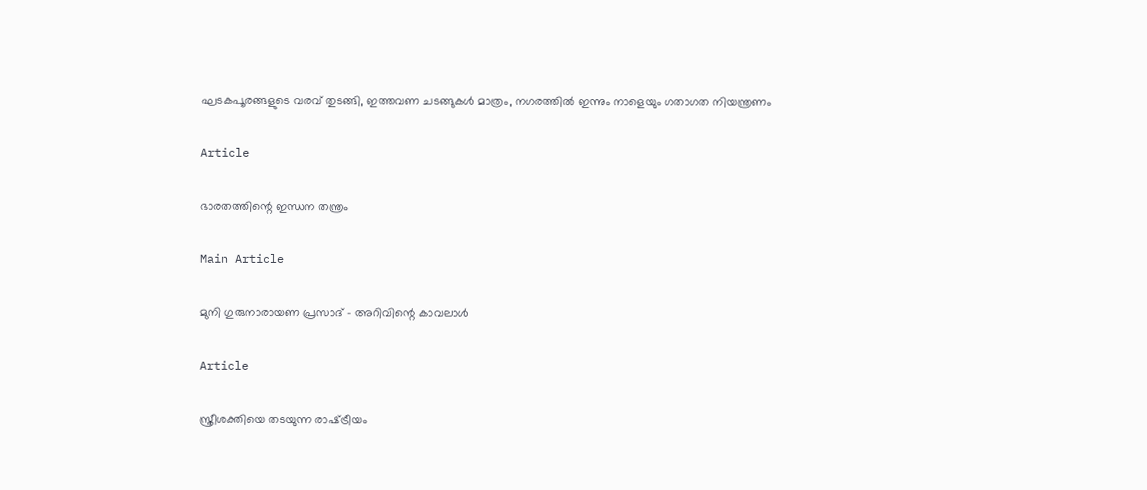ഘടകപൂരങ്ങളുടെ വരവ് തുടങ്ങി, ഇത്തവണ ചടങ്ങുകൾ മാത്രം, നഗരത്തിൽ ഇന്നും നാളെയും ഗതാഗത നിയന്ത്രണം

Article

ഭാരതത്തിന്റെ ഇന്ധന തന്ത്രം

Main Article

മുനി ഗുരുനാരായണ പ്രസാദ് – അറിവിന്റെ കാവലാള്‍

Article

സ്ത്രീശക്തിയെ തടയുന്ന രാഷ്‌ട്രീയം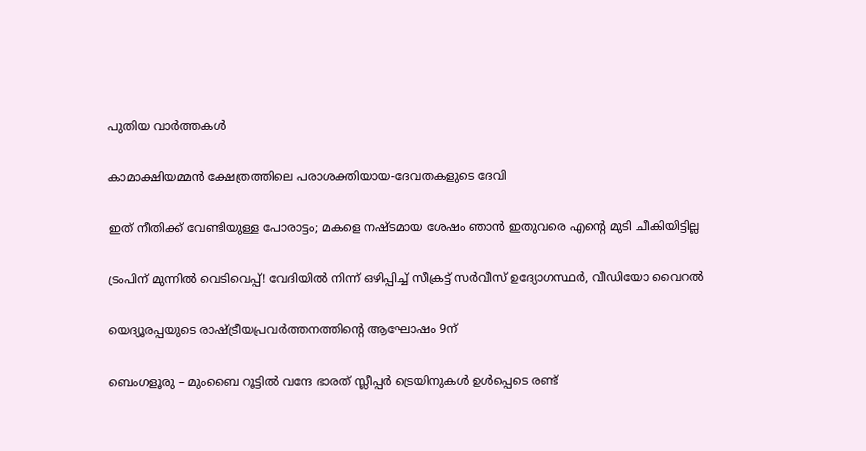പുതിയ വാര്‍ത്തകള്‍

കാമാക്ഷിയമ്മന്‍ ക്ഷേത്രത്തിലെ പരാശക്തിയായ-ദേവതകളുടെ ദേവി

ഇത് നീതിക്ക് വേണ്ടിയുള്ള പോരാട്ടം; മകളെ നഷ്ടമായ ശേഷം ഞാന്‍ ഇതുവരെ എന്റെ മുടി ചീകിയിട്ടില്ല

ട്രംപിന് മുന്നിൽ വെടിവെപ്പ്! വേദിയിൽ നിന്ന് ഒഴിപ്പിച്ച് സീക്രട്ട് സർവീസ് ഉദ്യോഗസ്ഥർ, വീഡിയോ വൈറൽ

യെദ്യൂരപ്പയുടെ രാഷ്‌ട്രീയപ്രവർത്തനത്തിന്റെ ആഘോഷം 9ന്

ബെംഗളൂരു – മുംബൈ റൂട്ടില്‍ വന്ദേ ഭാരത് സ്ലീപ്പര്‍ ട്രെയിനുകള്‍ ഉള്‍പ്പെടെ രണ്ട്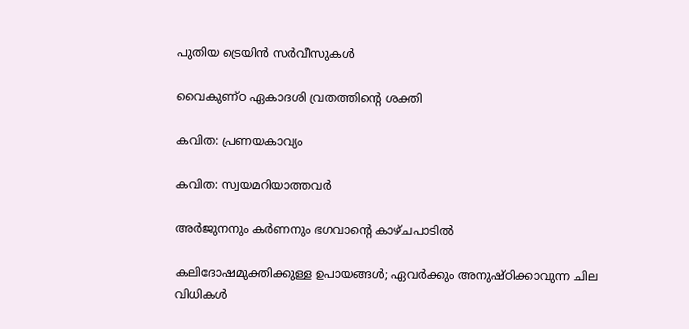പുതിയ ട്രെയിന്‍ സര്‍വീസുകള്‍

വൈകുണ്ഠ ഏകാദശി വ്രതത്തിന്റെ ശക്തി

കവിത: പ്രണയകാവ്യം

കവിത: സ്വയമറിയാത്തവര്‍

അര്‍ജുനനും കര്‍ണനും ഭഗവാന്റെ കാഴ്ചപാടില്‍

കലിദോഷമുക്തിക്കുള്ള ഉപായങ്ങള്‍; ഏവര്‍ക്കും അനുഷ്ഠിക്കാവുന്ന ചില വിധികള്‍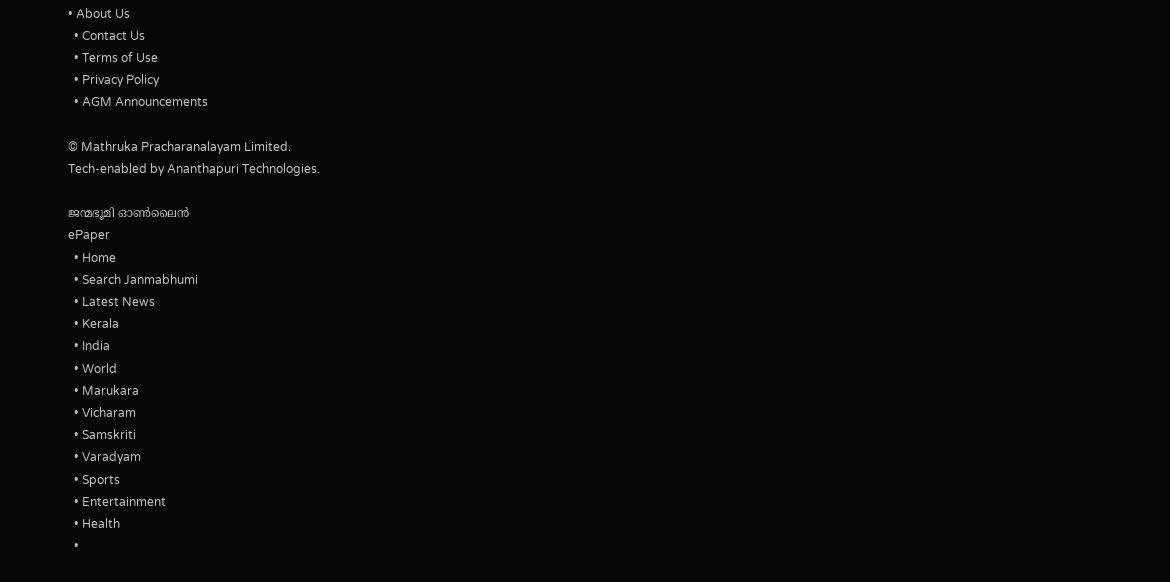• About Us
  • Contact Us
  • Terms of Use
  • Privacy Policy
  • AGM Announcements

© Mathruka Pracharanalayam Limited.
Tech-enabled by Ananthapuri Technologies.

ജന്മഭൂമി ഓണ്‍ലൈന്‍
ePaper
  • Home
  • Search Janmabhumi
  • Latest News
  • Kerala
  • India
  • World
  • Marukara
  • Vicharam
  • Samskriti
  • Varadyam
  • Sports
  • Entertainment
  • Health
  •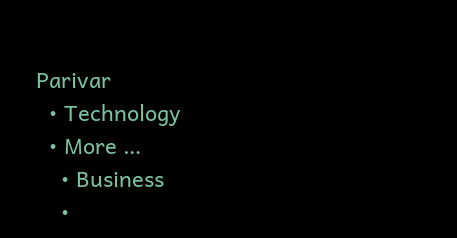Parivar
  • Technology
  • More …
    • Business
    •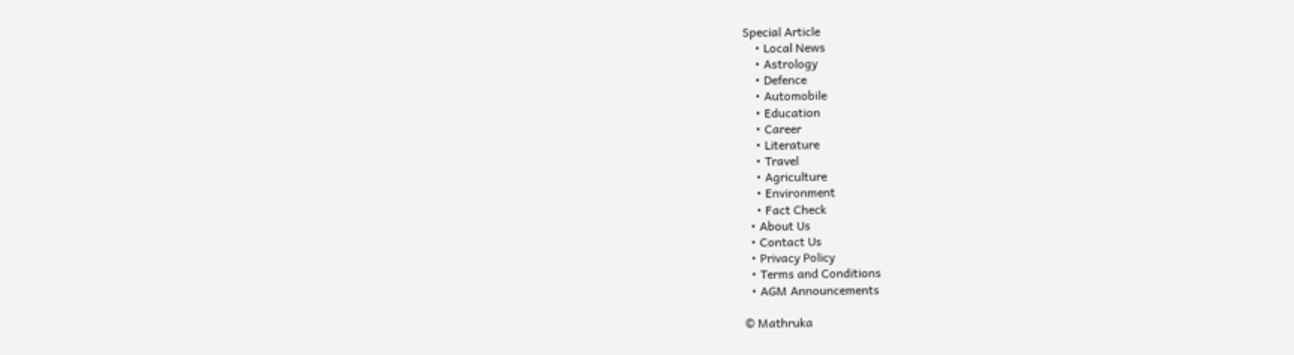Special Article
    • Local News
    • Astrology
    • Defence
    • Automobile
    • Education
    • Career
    • Literature
    • Travel
    • Agriculture
    • Environment
    • Fact Check
  • About Us
  • Contact Us
  • Privacy Policy
  • Terms and Conditions
  • AGM Announcements

© Mathruka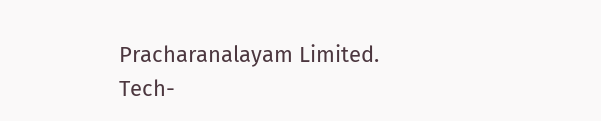Pracharanalayam Limited.
Tech-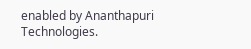enabled by Ananthapuri Technologies.